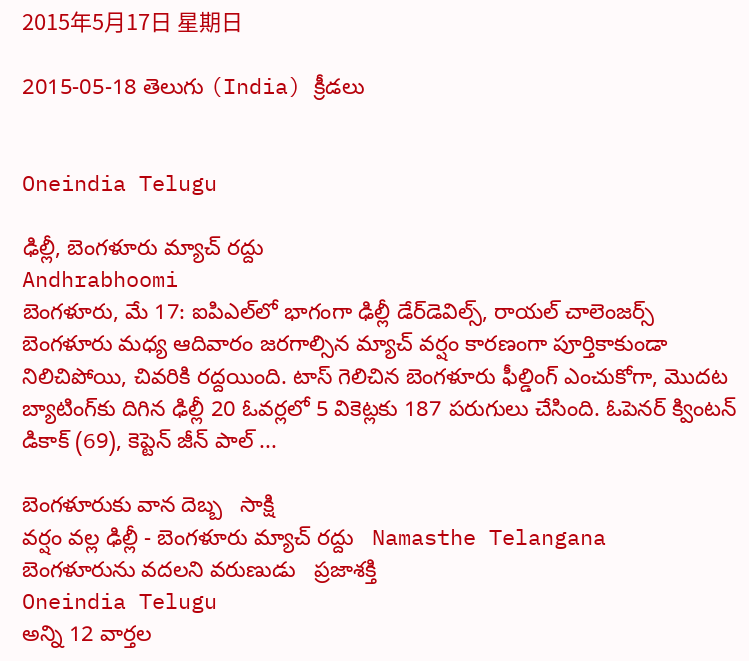2015年5月17日 星期日

2015-05-18 తెలుగు (India) క్రీడలు


Oneindia Telugu

ఢిల్లీ, బెంగళూరు మ్యాచ్ రద్దు
Andhrabhoomi
బెంగళూరు, మే 17: ఐపిఎల్‌లో భాగంగా ఢిల్లీ డేర్‌డెవిల్స్, రాయల్ చాలెంజర్స్ బెంగళూరు మధ్య ఆదివారం జరగాల్సిన మ్యాచ్ వర్షం కారణంగా పూర్తికాకుండా నిలిచిపోయి, చివరికి రద్దయింది. టాస్ గెలిచిన బెంగళూరు ఫీల్డింగ్ ఎంచుకోగా, మొదట బ్యాటింగ్‌కు దిగిన ఢిల్లీ 20 ఓవర్లలో 5 వికెట్లకు 187 పరుగులు చేసింది. ఓపెనర్ క్వింటన్ డికాక్ (69), కెప్టెన్ జీన్ పాల్ ...

బెంగళూరుకు వాన దెబ్బ   సాక్షి
వర్షం వల్ల ఢిల్లీ - బెంగళూరు మ్యాచ్ రద్దు   Namasthe Telangana
బెంగళూరును వదలని వరుణుడు   ప్రజాశక్తి
Oneindia Telugu
అన్ని 12 వార్తల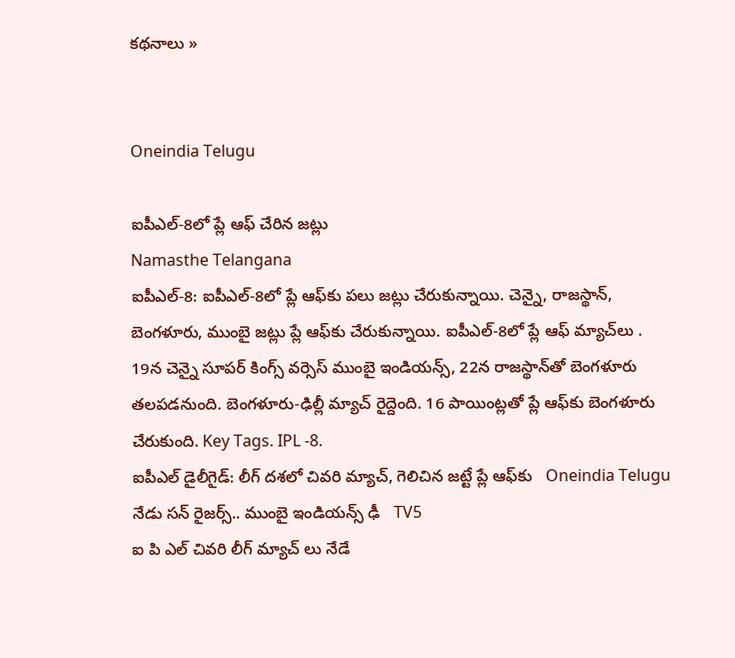కథనాలు »


Oneindia Telugu

ఐపీఎల్-8లో ప్లే ఆఫ్ చేరిన జట్లు
Namasthe Telangana
ఐపీఎల్-8: ఐపీఎల్-8లో ప్లే ఆఫ్‌కు పలు జట్లు చేరుకున్నాయి. చెన్నై, రాజస్థాన్, బెంగళూరు, ముంబై జట్లు ప్లే ఆఫ్‌కు చేరుకున్నాయి. ఐపీఎల్-8లో ప్లే ఆఫ్ మ్యాచ్‌లు . 19న చెన్నై సూపర్ కింగ్స్ వర్సెస్ ముంబై ఇండియన్స్, 22న రాజస్థాన్‌తో బెంగళూరు తలపడనుంది. బెంగళూరు-ఢిల్లీ మ్యాచ్ రైద్దెంది. 16 పాయింట్లతో ప్లే ఆఫ్‌కు బెంగళూరు చేరుకుంది. Key Tags. IPL -8.
ఐపీఎల్ డైలీగైడ్: లీగ్‌ దశలో చివరి మ్యాచ్, గెలిచిన జట్టే ప్లే ఆఫ్‌కు   Oneindia Telugu
నేడు సన్ రైజర్స్.. ముంబై ఇండియన్స్ ఢీ   TV5
ఐ పి ఎల్ చివరి లీగ్ మ్యాచ్ లు నేడే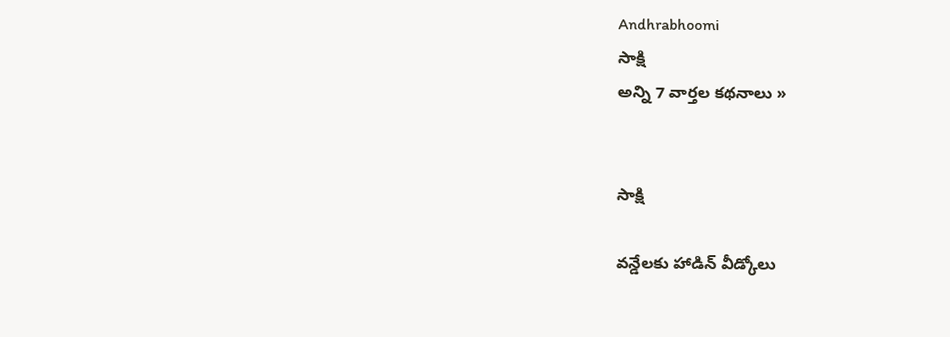Andhrabhoomi
సాక్షి
అన్ని 7 వార్తల కథనాలు »


సాక్షి

వన్డేలకు హాడిన్ వీడ్కోలు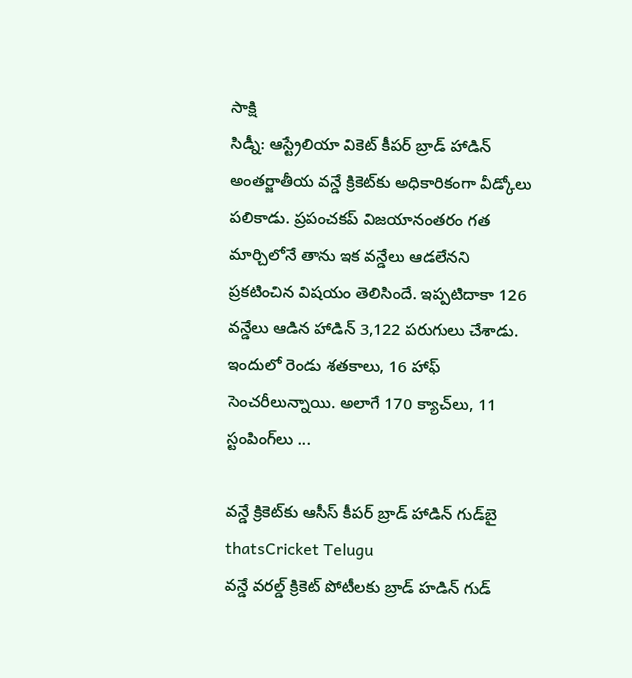సాక్షి
సిడ్నీ: ఆస్ట్రేలియా వికెట్ కీపర్ బ్రాడ్ హాడిన్ అంతర్జాతీయ వన్డే క్రికెట్‌కు అధికారికంగా వీడ్కోలు పలికాడు. ప్రపంచకప్ విజయానంతరం గత మార్చిలోనే తాను ఇక వన్డేలు ఆడలేనని ప్రకటించిన విషయం తెలిసిందే. ఇప్పటిదాకా 126 వన్డేలు ఆడిన హాడిన్ 3,122 పరుగులు చేశాడు. ఇందులో రెండు శతకాలు, 16 హాఫ్ సెంచరీలున్నాయి. అలాగే 170 క్యాచ్‌లు, 11 స్టంపింగ్‌లు ...

వన్డే క్రికెట్‌కు ఆసీస్ కీపర్ బ్రాడ్ హాడిన్ గుడ్‌బై   thatsCricket Telugu
వన్డే వరల్డ్ క్రికెట్‌ పోటీలకు బ్రాడ్ హడిన్ గుడ్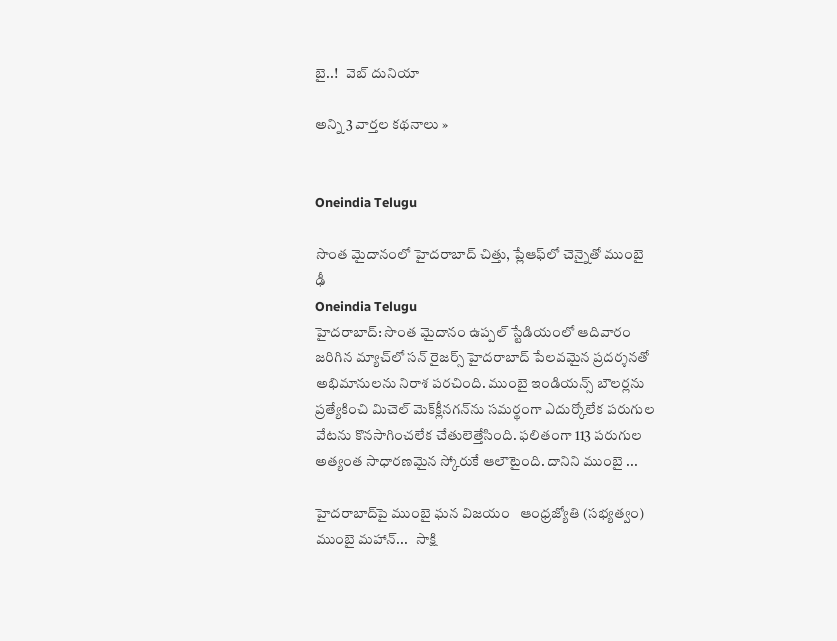బై..!   వెబ్ దునియా

అన్ని 3 వార్తల కథనాలు »


Oneindia Telugu

సొంత మైదానంలో హైదరాబాద్ చిత్తు, ప్లేఆఫ్‌‍లో చెన్నైతో ముంబై ఢీ
Oneindia Telugu
హైదరాబాద్: సొంత మైదానం ఉప్పల్ స్టేడియంలో ఆదివారం జరిగిన మ్యాచ్‌లో సన్ రైజర్స్ హైదరాబాద్ పేలవమైన ప్రదర్శనతో అభిమానులను నిరాశ పరచింది. ముంబై ఇండియన్స్ బౌలర్లను ప్రత్యేకించి మిచెల్ మెక్‌క్లీనగన్‌ను సమర్థంగా ఎదుర్కోలేక పరుగుల వేటను కొనసాగించలేక చేతులెత్తేసింది. ఫలితంగా 113 పరుగుల అత్యంత సాధారణమైన స్కోరుకే ఆలౌటైంది. దానిని ముంబై ...

హైదరాబాద్‌పై ముంబై ఘన విజయం   ఆంధ్రజ్యోతి (సభ్యత్వం)
ముంబై మహాన్...   సాక్షి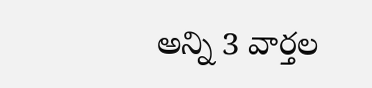అన్ని 3 వార్తల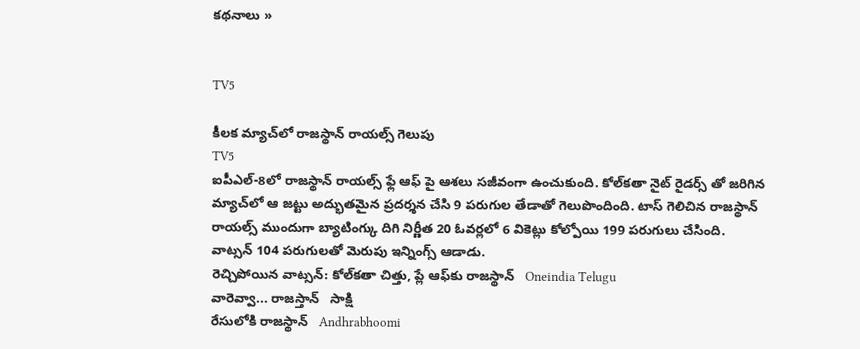కథనాలు »


TV5

కీలక మ్యాచ్‌లో రాజస్థాన్ రాయల్స్ గెలుపు
TV5
ఐపీఎల్-8లో రాజస్థాన్ రాయల్స్ ఫ్లే ఆఫ్ పై ఆశలు సజీవంగా ఉంచుకుంది. కోల్‌కతా నైట్‌ రైడర్స్ తో జరిగిన మ్యాచ్‌లో ఆ జట్టు అద్భుతమైన ప్రదర్శన చేసి 9 పరుగుల తేడాతో గెలుపొందింది. టాస్ గెలిచిన రాజస్థాన్ రాయల్స్ ముందుగా బ్యాటింగ్కు దిగి నిర్ణీత 20 ఓవర్లలో 6 వికెట్లు కోల్పోయి 199 పరుగులు చేసింది. వాట్సన్ 104 పరుగులతో మెరుపు ఇన్నింగ్స్ ఆడాడు.
రెచ్చిపోయిన వాట్సన్: కోల్‌కతా చిత్తు, ప్లే ఆఫ్‌కు రాజస్థాన్   Oneindia Telugu
వారెవ్వా... రాజస్తాన్   సాక్షి
రేసులోకి రాజస్థాన్   Andhrabhoomi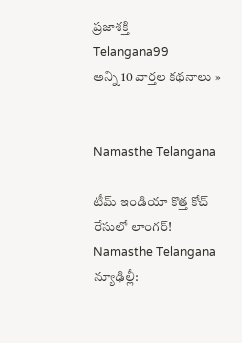ప్రజాశక్తి
Telangana99
అన్ని 10 వార్తల కథనాలు »


Namasthe Telangana

టీమ్ ఇండియా కొత్త కోచ్ రేసులో లాంగర్!
Namasthe Telangana
న్యూఢిల్లీ: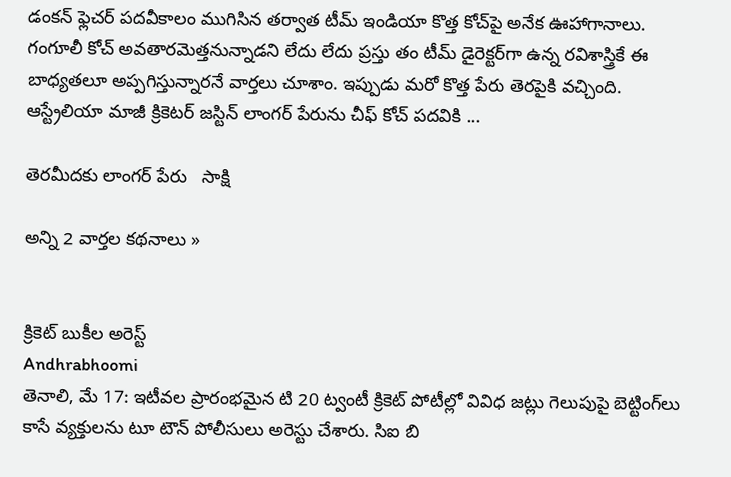డంకన్ ఫ్లెచర్ పదవీకాలం ముగిసిన తర్వాత టీమ్ ఇండియా కొత్త కోచ్‌పై అనేక ఊహాగానాలు. గంగూలీ కోచ్ అవతారమెత్తనున్నాడని లేదు లేదు ప్రస్తు తం టీమ్ డైరెక్టర్‌గా ఉన్న రవిశాస్త్రికే ఈ బాధ్యతలూ అప్పగిస్తున్నారనే వార్తలు చూశాం. ఇప్పుడు మరో కొత్త పేరు తెరపైకి వచ్చింది. ఆస్ట్రేలియా మాజీ క్రికెటర్ జస్టిన్ లాంగర్ పేరును చీఫ్ కోచ్ పదవికి ...

తెరమీదకు లాంగర్ పేరు   సాక్షి

అన్ని 2 వార్తల కథనాలు »


క్రికెట్ బుకీల అరెస్ట్
Andhrabhoomi
తెనాలి, మే 17: ఇటీవల ప్రారంభమైన టి 20 ట్వంటీ క్రికెట్ పోటీల్లో వివిధ జట్లు గెలుపుపై బెట్టింగ్‌లు కాసే వ్యక్తులను టూ టౌన్ పోలీసులు అరెస్టు చేశారు. సిఐ బి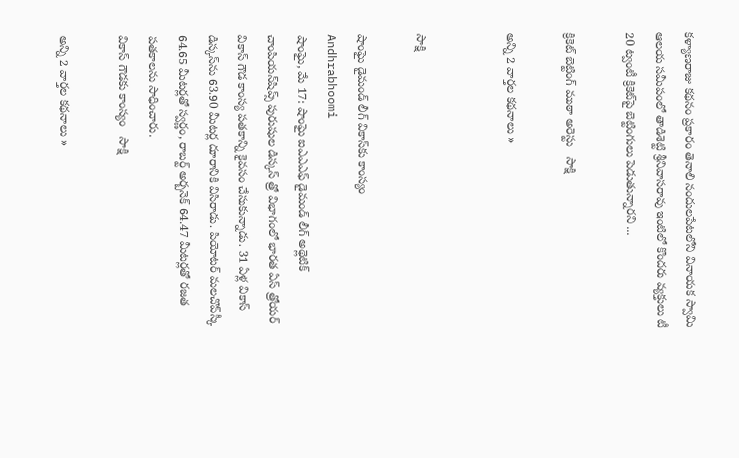కళ్యాణరాజు కథనం ప్రకారం తెనాలి నందులపేటలోని వినాయక స్వామి ఆలయ సమీపంలో తాడిశెట్టి శ్రీనివాసరావు ఇంటిలో కొందరు వ్యక్తులు టీ 20 ట్వంటీ క్రికెట్‌పై బెట్టింగులు పెడుతున్నారని ...

క్రికెట్ బెట్టింగ్ ముఠా అరెస్టు   సాక్షి

అన్ని 2 వార్తల కథనాలు »


సాక్షి

షాంఘై డైమండ్ లీగ్ వికాస్‌కు కాంస్యం
Andhrabhoomi
షాంఘై, మే 17: షాంఘై ఐఎఎఎఫ్ డైమండ్ లీగ్ అథ్లెటిక్ చాంపియన్‌షిప్స్ పురుషుల డిస్కస్ త్రో విభాగంలో భారత ఏస్ త్రోయర్ వికాస్ గౌడ కాంస్య పతకాన్ని కైవసం చేసుకున్నాడు. 31 ఏళ్ల వికాస్ డిస్కస్‌ను 63.90 మీటర్ల దూరానికి విసిరాడు. పియోటర్ మలచొవ్‌స్కీ 64.65 మీటర్లతో స్వర్ణం, రాబర్ట్ అర్బనెక్ 64.47 మీటర్లతో రజత పతకాలను సాధించారు.
వికాస్ గౌడకు కాంస్యం   సాక్షి

అన్ని 2 వార్తల కథనాలు »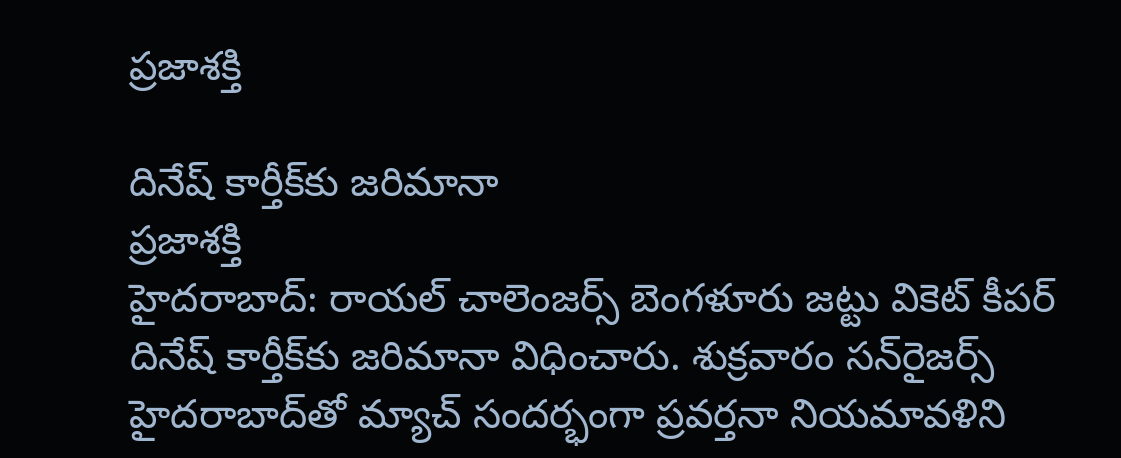ప్రజాశక్తి

దినేష్‌ కార్తీక్‌కు జరిమానా
ప్రజాశక్తి
హైదరాబాద్‌: రాయల్‌ చాలెంజర్స్‌ బెంగళూరు జట్టు వికెట్‌ కీపర్‌ దినేష్‌ కార్తీక్‌కు జరిమానా విధించారు. శుక్రవారం సన్‌రైజర్స్‌ హైదరాబాద్‌తో మ్యాచ్‌ సందర్భంగా ప్రవర్తనా నియమావళిని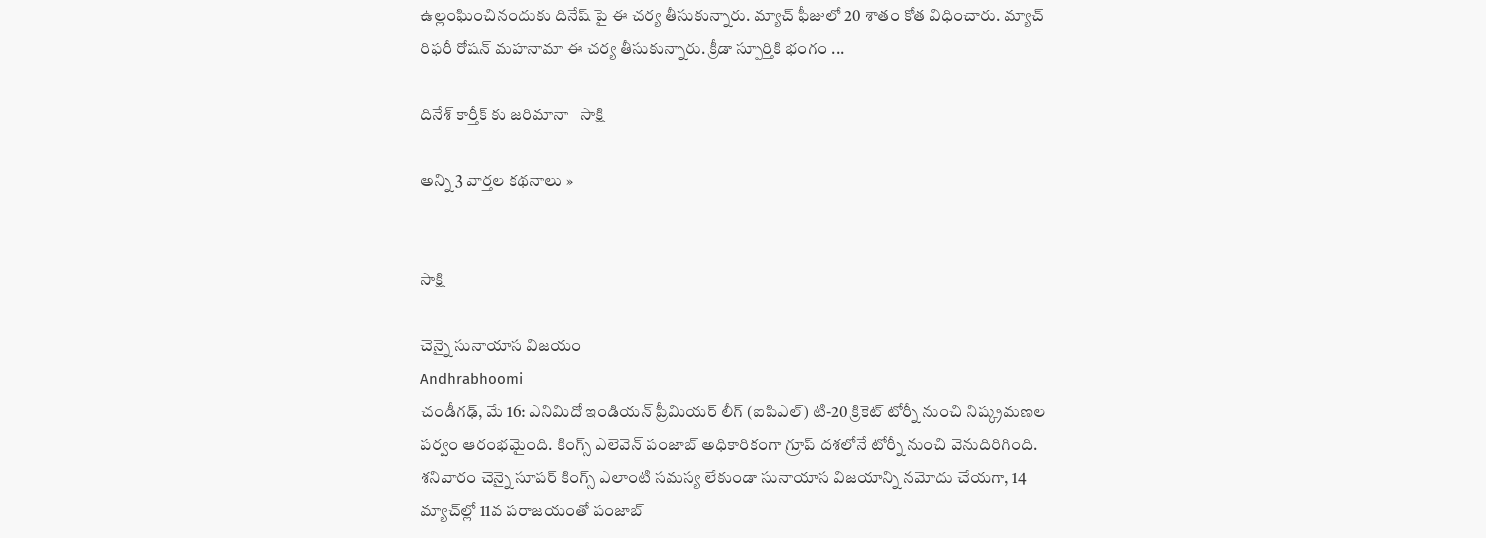ఉల్లంఘించినందుకు దినేష్‌ పై ఈ చర్య తీసుకున్నారు. మ్యాచ్‌ ఫీజులో 20 శాతం కోత విధించారు. మ్యాచ్‌ రిఫరీ రోషన్‌ మహనామా ఈ చర్య తీసుకున్నారు. క్రీడా స్పూర్తికి భంగం ...

దినేశ్ కార్తీక్ కు జరిమానా   సాక్షి

అన్ని 3 వార్తల కథనాలు »


సాక్షి

చెన్నై సునాయాస విజయం
Andhrabhoomi
చండీగఢ్, మే 16: ఎనిమిదో ఇండియన్ ప్రీమియర్ లీగ్ (ఐపిఎల్) టి-20 క్రికెట్ టోర్నీ నుంచి నిష్క్రమణల పర్వం ఆరంభమైంది. కింగ్స్ ఎలెవెన్ పంజాబ్ అధికారికంగా గ్రూప్ దశలోనే టోర్నీ నుంచి వెనుదిరిగింది. శనివారం చెన్నై సూపర్ కింగ్స్ ఎలాంటి సమస్య లేకుండా సునాయాస విజయాన్ని నమోదు చేయగా, 14 మ్యాచ్‌ల్లో 11వ పరాజయంతో పంజాబ్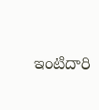ఇంటిదారి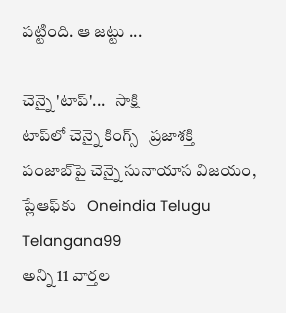పట్టింది. ఆ జట్టు ...

చెన్నై 'టాప్'...   సాక్షి
టాప్‌లో చెన్నై కింగ్స్‌   ప్రజాశక్తి
పంజాబ్‌పై చెన్నై సునాయాస విజయం, ప్లేఆఫ్‌కు   Oneindia Telugu
Telangana99
అన్ని 11 వార్తల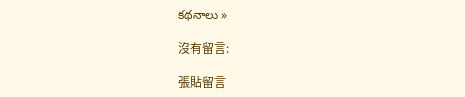కథనాలు »

沒有留言:

張貼留言